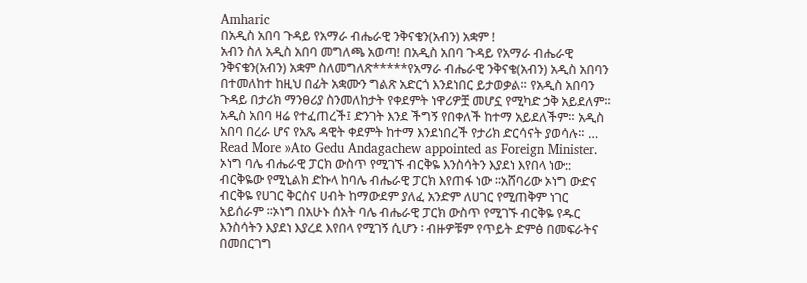Amharic
በአዲስ አበባ ጉዳይ የአማራ ብሔራዊ ንቅናቄን(አብን) አቋም !
አብን ስለ አዲስ አበባ መግለጫ አወጣ! በአዲስ አበባ ጉዳይ የአማራ ብሔራዊ ንቅናቄን(አብን) አቋም ስለመግለጽ*****የአማራ ብሔራዊ ንቅናቄ(አብን) አዲስ አበባን በተመለከተ ከዚህ በፊት አቋሙን ግልጽ አድርጎ እንደነበር ይታወቃል። የአዲስ አበባን ጉዳይ በታሪክ ማንፀሪያ ስንመለከታት የቀደምት ነዋሪዎቿ መሆኗ የሚካድ ኃቅ አይደለም። አዲስ አበባ ዛሬ የተፈጠረች፤ ድንገት እንደ ችግኝ የበቀለች ከተማ አይደለችም። አዲስ አበባ በረራ ሆና የአጼ ዳዊት ቀደምት ከተማ እንደነበረች የታሪክ ድርሳናት ያወሳሉ። …
Read More »Ato Gedu Andagachew appointed as Foreign Minister.
ኦነግ ባሌ ብሔራዊ ፓርክ ውስጥ የሚገኙ ብርቅዬ እንስሳትን እያደነ እየበላ ነው::
ብርቅዬው የሚኒልክ ድኩላ ከባሌ ብሔራዊ ፓርክ እየጠፋ ነው ፡፡አሸባሪው ኦነግ ውድና ብርቅዬ የሀገር ቅርስና ሀብት ከማውደም ያለፈ አንድም ለሀገር የሚጠቅም ነገር አይሰራም ፡፡ኦነግ በአሁኑ ሰአት ባሌ ብሔራዊ ፓርክ ውስጥ የሚገኙ ብርቅዬ የዱር እንስሳትን እያደነ እያረደ እየበላ የሚገኝ ሲሆን ፡ ብዙዎቹም የጥይት ድምፅ በመፍራትና በመበርገግ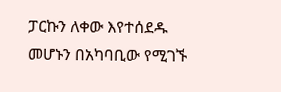ፓርኩን ለቀው እየተሰደዱ መሆኑን በአካባቢው የሚገኙ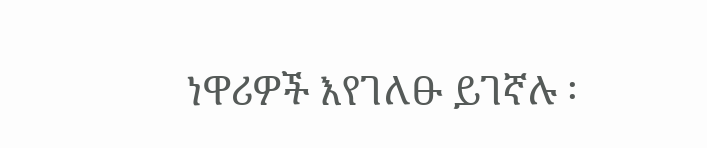ነዋሪዎች እየገለፁ ይገኛሉ ፡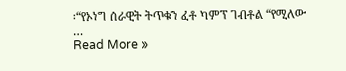፡“የኦነግ ሰራዊት ትጥቁን ፈቶ ካምፕ ገብቶል “የሚለው …
Read More »